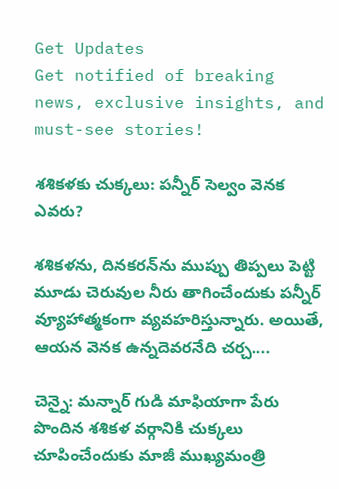Get Updates
Get notified of breaking news, exclusive insights, and must-see stories!

శశికళకు చుక్కలు: పన్నీర్ సెల్వం వెనక ఎవరు?

శశికళను, దినకరన్‌ను ముప్పు తిప్పలు పెట్టి మూడు చెరువుల నీరు తాగించేందుకు పన్నీర్ వ్యూహాత్మకంగా వ్యవహరిస్తున్నారు. అయితే, ఆయన వెనక ఉన్నదెవరనేది చర్చ....

చెన్నై: మన్నార్ గుడి మాఫియాగా పేరు పొందిన శశికళ వర్గానికి చుక్కలు చూపించేందుకు మాజీ ముఖ్యమంత్రి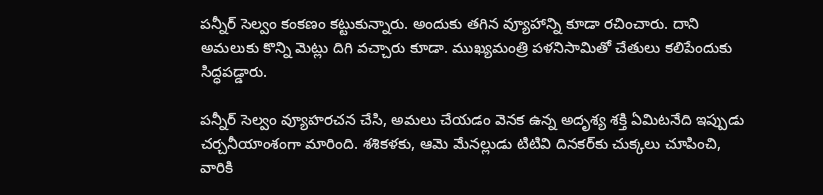పన్నీర్ సెల్వం కంకణం కట్టుకున్నారు. అందుకు తగిన వ్యూహాన్ని కూడా రచించారు. దాని అమలుకు కొన్ని మెట్లు దిగి వచ్చారు కూడా. ముఖ్యమంత్రి పళనిసామితో చేతులు కలిపేందుకు సిద్ధపడ్డారు.

పన్నీర్ సెల్వం వ్యూహరచన చేసి, అమలు చేయడం వెనక ఉన్న అదృశ్య శక్తి ఏమిటనేది ఇప్పుడు చర్చనీయాంశంగా మారింది. శశికళకు, ఆమె మేనల్లుడు టిటివి దినకర్‌కు చుక్కలు చూపించి, వారికి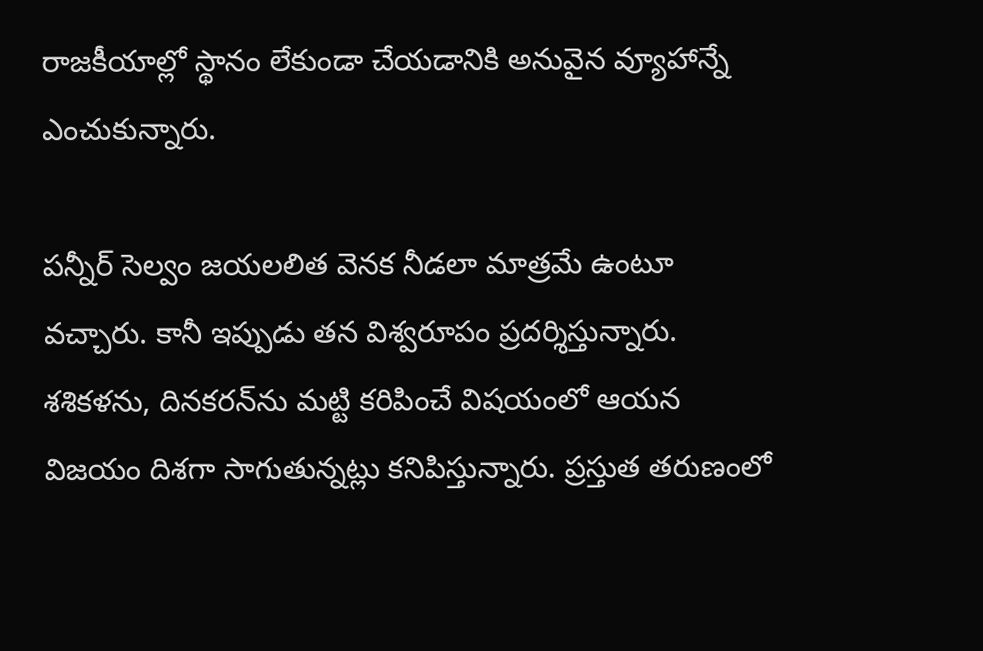రాజకీయాల్లో స్థానం లేకుండా చేయడానికి అనువైన వ్యూహాన్నే ఎంచుకున్నారు.

పన్నీర్ సెల్వం జయలలిత వెనక నీడలా మాత్రమే ఉంటూ వచ్చారు. కానీ ఇప్పుడు తన విశ్వరూపం ప్రదర్శిస్తున్నారు. శశికళను, దినకరన్‌ను మట్టి కరిపించే విషయంలో ఆయన విజయం దిశగా సాగుతున్నట్లు కనిపిస్తున్నారు. ప్రస్తుత తరుణంలో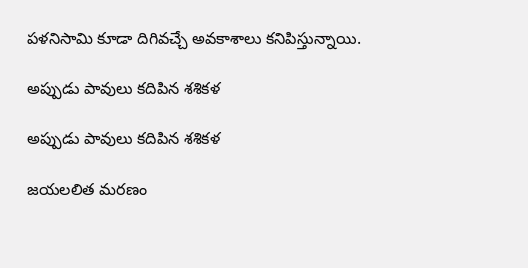పళనిసామి కూడా దిగివచ్చే అవకాశాలు కనిపిస్తున్నాయి.

అప్పుడు పావులు కదిపిన శశికళ

అప్పుడు పావులు కదిపిన శశికళ

జయలలిత మరణం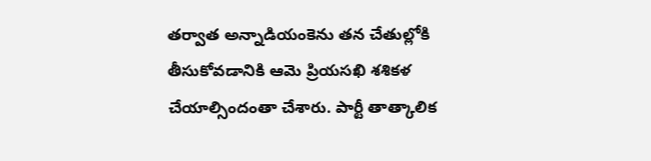తర్వాత అన్నాడియంకెను తన చేతుల్లోకి తీసుకోవడానికి ఆమె ప్రియసఖి శశికళ చేయాల్సిందంతా చేశారు. పార్టీ తాత్కాలిక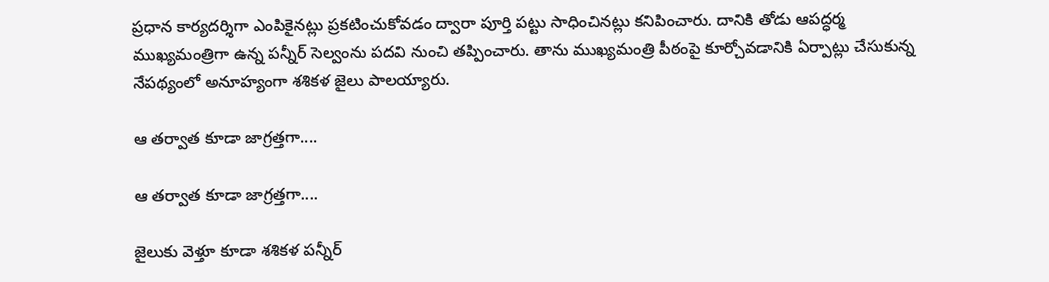ప్రధాన కార్యదర్శిగా ఎంపికైనట్లు ప్రకటించుకోవడం ద్వారా పూర్తి పట్టు సాధించినట్లు కనిపించారు. దానికి తోడు ఆపద్ధర్మ ముఖ్యమంత్రిగా ఉన్న పన్నీర్ సెల్వంను పదవి నుంచి తప్పించారు. తాను ముఖ్యమంత్రి పీఠంపై కూర్చోవడానికి ఏర్పాట్లు చేసుకున్న నేపథ్యంలో అనూహ్యంగా శశికళ జైలు పాలయ్యారు.

ఆ తర్వాత కూడా జాగ్రత్తగా....

ఆ తర్వాత కూడా జాగ్రత్తగా....

జైలుకు వెళ్తూ కూడా శశికళ పన్నీర్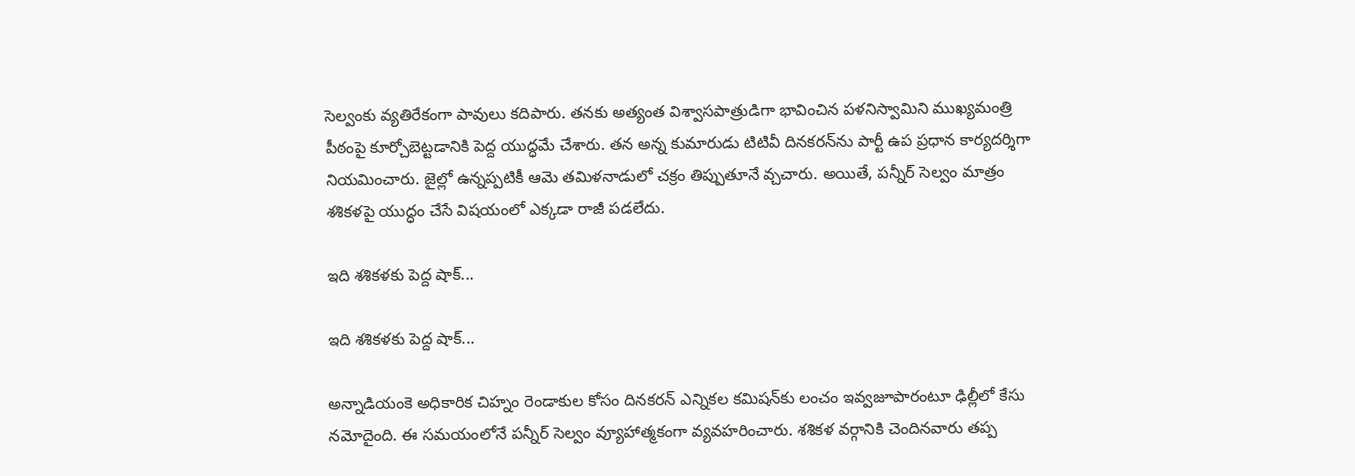సెల్వంకు వ్యతిరేకంగా పావులు కదిపారు. తనకు అత్యంత విశ్వాసపాత్రుడిగా భావించిన పళనిస్వామిని ముఖ్యమంత్రి పీఠంపై కూర్చోబెట్టడానికి పెద్ద యుద్ధమే చేశారు. తన అన్న కుమారుడు టిటివీ దినకరన్‌ను పార్టీ ఉప ప్రధాన కార్యదర్శిగా నియమించారు. జైల్లో ఉన్నప్పటికీ ఆమె తమిళనాడులో చక్రం తిప్పుతూనే వ్చచారు. అయితే, పన్నీర్ సెల్వం మాత్రం శశికళపై యుద్ధం చేసే విషయంలో ఎక్కడా రాజీ పడలేదు.

ఇది శశికళకు పెద్ద షాక్...

ఇది శశికళకు పెద్ద షాక్...

అన్నాడియంకె అధికారిక చిహ్నం రెండాకుల కోసం దినకరన్ ఎన్నికల కమిషన్‌కు లంచం ఇవ్వజూపారంటూ ఢిల్లీలో కేసు నమోదైంది. ఈ సమయంలోనే పన్నీర్ సెల్వం వ్యూహాత్మకంగా వ్యవహరించారు. శశికళ వర్గానికి చెందినవారు తప్ప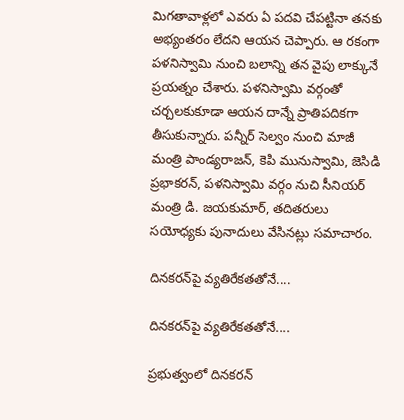మిగతావాళ్లలో ఎవరు ఏ పదవి చేపట్టినా తనకు అభ్యంతరం లేదని ఆయన చెప్పారు. ఆ రకంగా పళనిస్వామి నుంచి బలాన్ని తన వైపు లాక్కునే ప్రయత్నం చేశారు. పళనిస్వామి వర్గంతో చర్చలకుకూడా ఆయన దాన్నే ప్రాతిపదికగా తీసుకున్నారు. పన్నీర్ సెల్వం నుంచి మాజీ మంత్రి పాండ్యరాజన్, కెపి మునుస్వామి, జెసిడి ప్రభాకరన్, పళనిస్వామి వర్గం నుచి సీనియర్ మంత్రి డి. జయకుమార్, తదితరులు సయోధ్యకు పునాదులు వేసినట్లు సమాచారం.

దినకరన్‌పై వ్యతిరేకతతోనే....

దినకరన్‌పై వ్యతిరేకతతోనే....

ప్రభుత్వంలో దినకరన్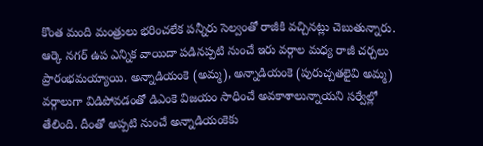కొంత మంది మంత్రులు భరించలేక పన్నీరు సెల్వంతో రాజీకి వచ్చినట్లు చెబుతున్నారు. ఆర్కె నగర్ ఉప ఎన్నిక వాయిదా పడినప్పటి నుంచే ఇరు వర్గాల మధ్య రాజీ చర్చలు ప్రారంభమయ్యాయి. అన్నాడియంకె (అమ్మ), అన్నాడియంకె (పురుచ్చతలైవి అమ్మ) వర్గాలుగా విడిపోవడంతో డిఎంకె విజయం సాధించే అవకాశాలున్నాయని సర్వేల్లో తేలింది. దీంతో అప్పటి నుంచే అన్నాడియంకెకు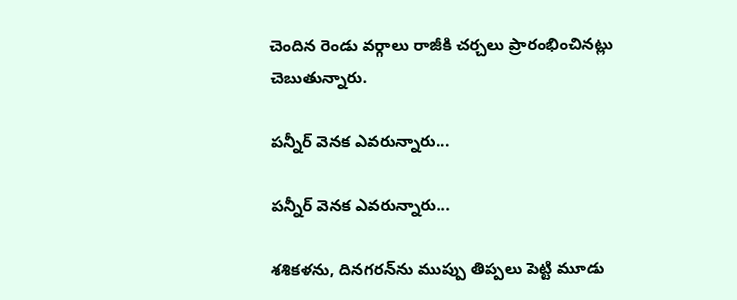చెందిన రెండు వర్గాలు రాజీకి చర్చలు ప్రారంభించినట్లు చెబుతున్నారు.

పన్నీర్ వెనక ఎవరున్నారు...

పన్నీర్ వెనక ఎవరున్నారు...

శశికళను, దినగరన్‌ను ముప్పు తిప్పలు పెట్టి మూడు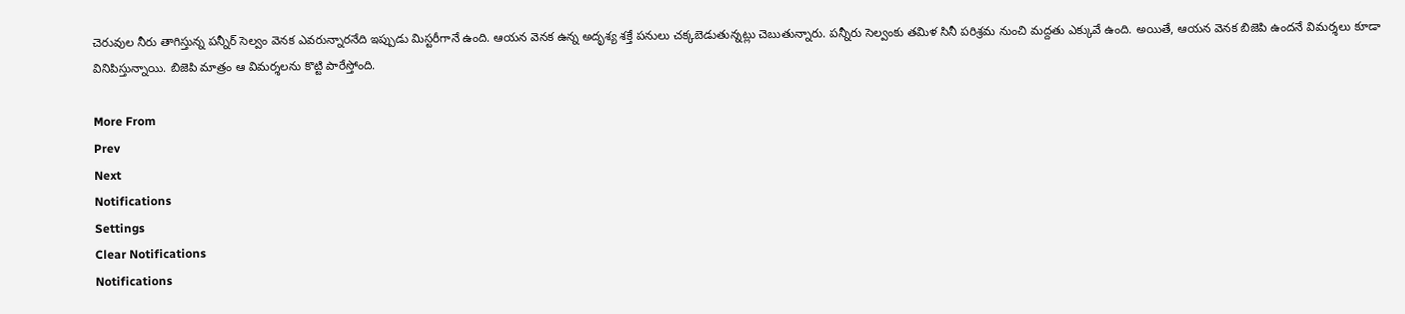చెరువుల నీరు తాగిస్తున్న పన్నీర్ సెల్వం వెనక ఎవరున్నారనేది ఇప్పుడు మిస్టరీగానే ఉంది. ఆయన వెనక ఉన్న అదృశ్య శక్తే పనులు చక్కబెడుతున్నట్లు చెబుతున్నారు. పన్నీరు సెల్వంకు తమిళ సినీ పరిశ్రమ నుంచి మద్దతు ఎక్కువే ఉంది. అయితే, ఆయన వెనక బిజెపి ఉందనే విమర్శలు కూడా వినిపిస్తున్నాయి. బిజెపి మాత్రం ఆ విమర్శలను కొట్టి పారేస్తోంది.

More From
Prev
Next
Notifications
Settings
Clear Notifications
Notifications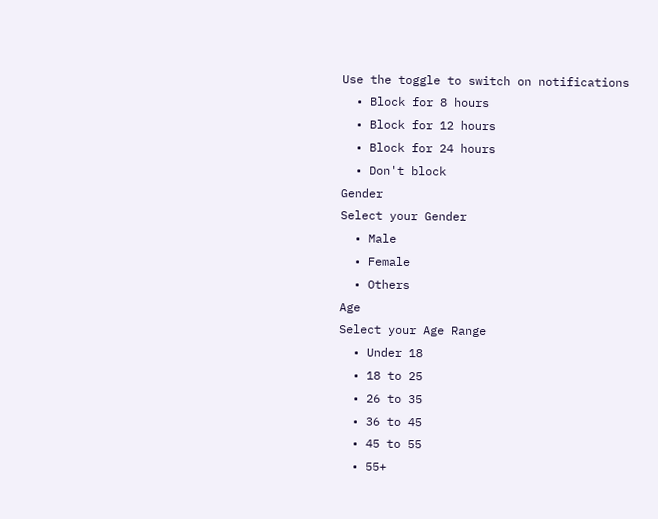Use the toggle to switch on notifications
  • Block for 8 hours
  • Block for 12 hours
  • Block for 24 hours
  • Don't block
Gender
Select your Gender
  • Male
  • Female
  • Others
Age
Select your Age Range
  • Under 18
  • 18 to 25
  • 26 to 35
  • 36 to 45
  • 45 to 55
  • 55+